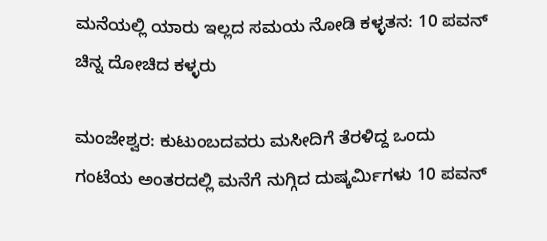ಮನೆಯಲ್ಲಿ ಯಾರು ಇಲ್ಲದ ಸಮಯ ನೋಡಿ ಕಳ್ಳತನ: 10 ಪವನ್ ಚಿನ್ನ ದೋಚಿದ ಕಳ್ಳರು

ಮಂಜೇಶ್ವರ: ಕುಟುಂಬದವರು ಮಸೀದಿಗೆ ತೆರಳಿದ್ದ ಒಂದು ಗಂಟೆಯ ಅಂತರದಲ್ಲಿ ಮನೆಗೆ ನುಗ್ಗಿದ ದುಷ್ಕರ್ಮಿಗಳು 10 ಪವನ್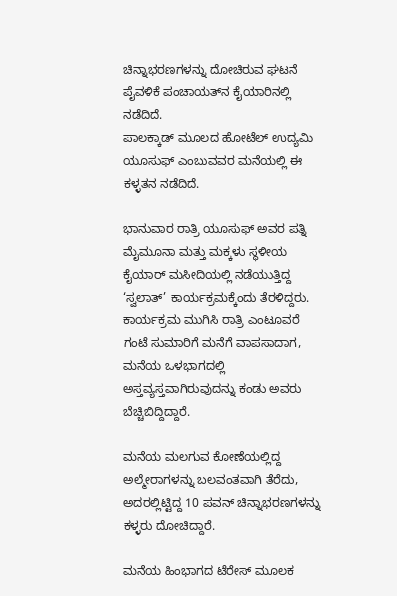ಚಿನ್ನಾಭರಣಗಳನ್ನು ದೋಚಿರುವ ಘಟನೆ ಪೈವಳಿಕೆ ಪಂಚಾಯತ್‌ನ ಕೈಯಾರಿನಲ್ಲಿ ನಡೆದಿದೆ.
ಪಾಲಕ್ಕಾಡ್ ಮೂಲದ ಹೋಟೆಲ್ ಉದ್ಯಮಿ ಯೂಸುಫ್ ಎಂಬುವವರ ಮನೆಯಲ್ಲಿ ಈ ಕಳ್ಳತನ ನಡೆದಿದೆ.

ಭಾನುವಾರ ರಾತ್ರಿ ಯೂಸುಫ್ ಅವರ ಪತ್ನಿ ಮೈಮೂನಾ ಮತ್ತು ಮಕ್ಕಳು ಸ್ಥಳೀಯ ಕೈಯಾರ್ ಮಸೀದಿಯಲ್ಲಿ ನಡೆಯುತ್ತಿದ್ದ ‘ಸ್ವಲಾತ್’ ಕಾರ್ಯಕ್ರಮಕ್ಕೆಂದು ತೆರಳಿದ್ದರು. ಕಾರ್ಯಕ್ರಮ ಮುಗಿಸಿ ರಾತ್ರಿ ಎಂಟೂವರೆ ಗಂಟೆ ಸುಮಾರಿಗೆ ಮನೆಗೆ ವಾಪಸಾದಾಗ, ಮನೆಯ ಒಳಭಾಗದಲ್ಲಿ ಅಸ್ತವ್ಯಸ್ತವಾಗಿರುವುದನ್ನು ಕಂಡು ಅವರು ಬೆಚ್ಚಿಬಿದ್ದಿದ್ದಾರೆ.

ಮನೆಯ ಮಲಗುವ ಕೋಣೆಯಲ್ಲಿದ್ದ ಅಲ್ಮೇರಾಗಳನ್ನು ಬಲವಂತವಾಗಿ ತೆರೆದು, ಅದರಲ್ಲಿಟ್ಟಿದ್ದ 10 ಪವನ್ ಚಿನ್ನಾಭರಣಗಳನ್ನು ಕಳ್ಳರು ದೋಚಿದ್ದಾರೆ.

ಮನೆಯ ಹಿಂಭಾಗದ ಟೆರೇಸ್ ಮೂಲಕ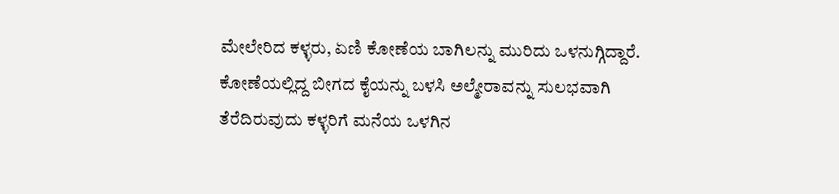ಮೇಲೇರಿದ ಕಳ್ಳರು, ಏಣಿ ಕೋಣೆಯ ಬಾಗಿಲನ್ನು ಮುರಿದು ಒಳನುಗ್ಗಿದ್ದಾರೆ. ಕೋಣೆಯಲ್ಲಿದ್ದ ಬೀಗದ ಕೈಯನ್ನು ಬಳಸಿ ಅಲ್ಮೇರಾವನ್ನು ಸುಲಭವಾಗಿ ತೆರೆದಿರುವುದು ಕಳ್ಳರಿಗೆ ಮನೆಯ ಒಳಗಿನ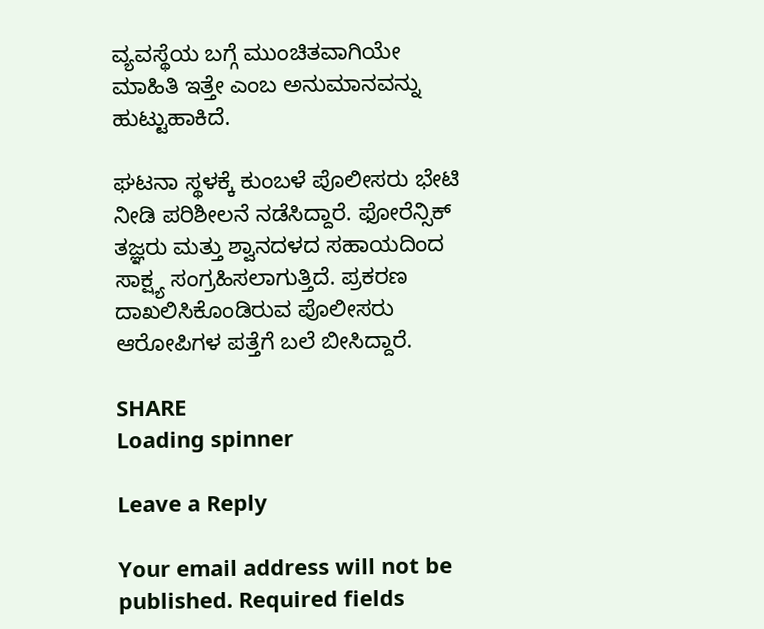ವ್ಯವಸ್ಥೆಯ ಬಗ್ಗೆ ಮುಂಚಿತವಾಗಿಯೇ ಮಾಹಿತಿ ಇತ್ತೇ ಎಂಬ ಅನುಮಾನವನ್ನು ಹುಟ್ಟುಹಾಕಿದೆ.

ಘಟನಾ ಸ್ಥಳಕ್ಕೆ ಕುಂಬಳೆ ಪೊಲೀಸರು ಭೇಟಿ ನೀಡಿ ಪರಿಶೀಲನೆ ನಡೆಸಿದ್ದಾರೆ. ಫೋರೆನ್ಸಿಕ್ ತಜ್ಞರು ಮತ್ತು ಶ್ವಾನದಳದ ಸಹಾಯದಿಂದ ಸಾಕ್ಷ್ಯ ಸಂಗ್ರಹಿಸಲಾಗುತ್ತಿದೆ. ಪ್ರಕರಣ ದಾಖಲಿಸಿಕೊಂಡಿರುವ ಪೊಲೀಸರು ಆರೋಪಿಗಳ ಪತ್ತೆಗೆ ಬಲೆ ಬೀಸಿದ್ದಾರೆ.

SHARE
Loading spinner

Leave a Reply

Your email address will not be published. Required fields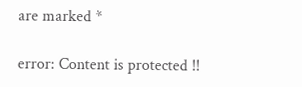are marked *

error: Content is protected !!